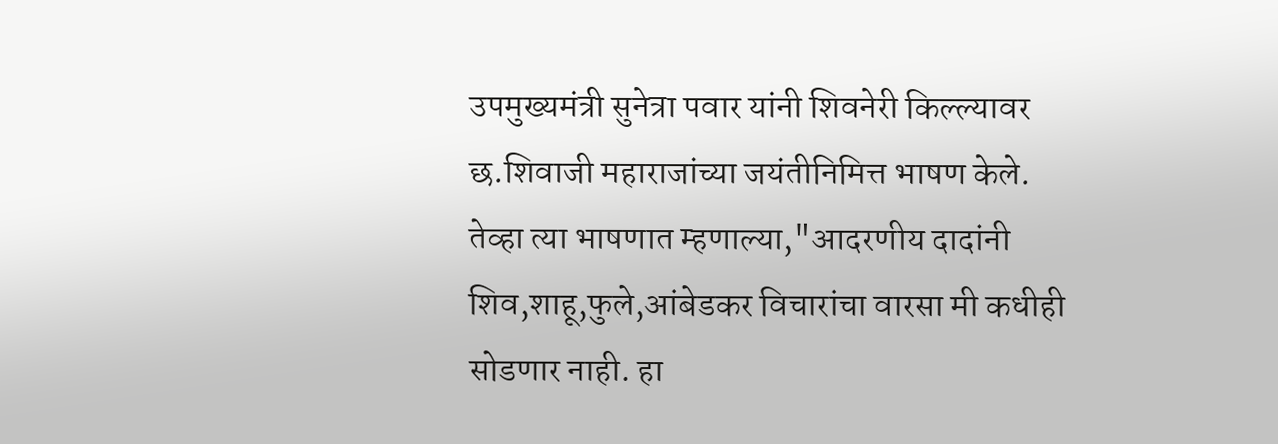उपमुख्यमंत्री सुनेत्रा पवार यांनी शिवनेरी किल्ल्यावर छ.शिवाजी महाराजांच्या जयंतीनिमित्त भाषण केले. तेव्हा त्या भाषणात म्हणाल्या,"आदरणीय दादांनी शिव,शाहू,फुले,आंबेडकर विचारांचा वारसा मी कधीही सोडणार नाही. हा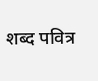शब्द पवित्र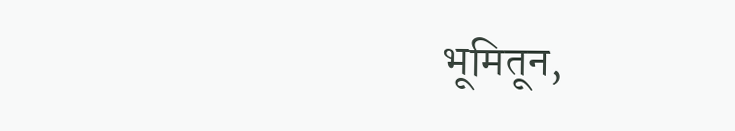भूमितून,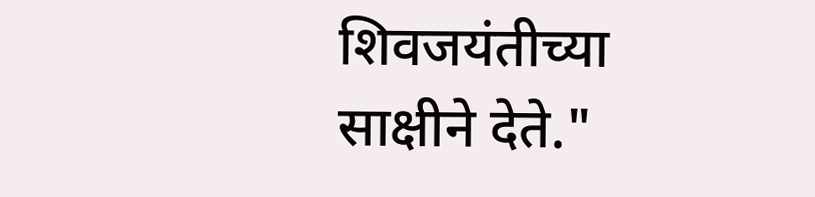शिवजयंतीच्या साक्षीने देते."